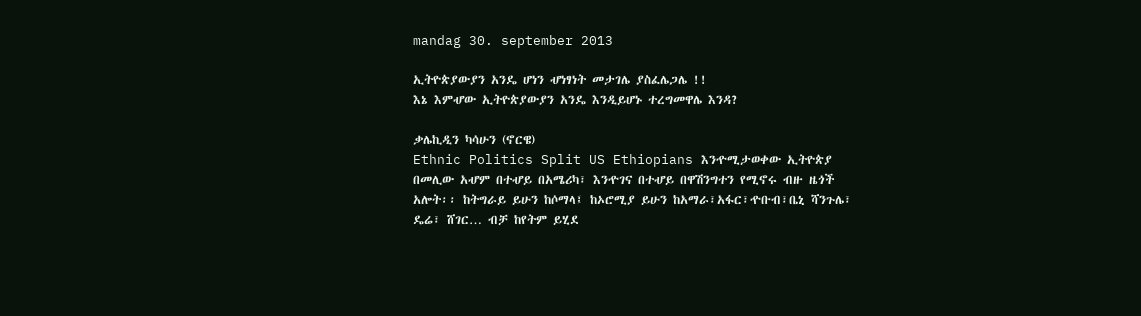mandag 30. september 2013

ኢትዮጵያውያን አንዴ ሆነን ሇነፃነት መታገሌ ያስፈሌጋሌ !!
እኔ እምሇው ኢትዮጵያውያን አንዴ እንዲይሆኑ ተረግመዋሌ እንዳ?

ቃሌኪዲን ካሳሁን (ኖርዌ)
Ethnic Politics Split US Ethiopians እንዯሚታወቀው ኢትዮጵያ በመሊው አሇም በተሇይ በአሜሪካ፣ እንዯገና በተሇይ በዋሽንግተን የሚኖሩ ብዙ ዜጎች አሎት፡፡ ከትግራይ ይሁን ከሶማላ፤ ከኦሮሚያ ይሁን ከአማራ፣አፋር፣ዯቡብ፣ቤኒ ሻንጉሌ፣ ዴሬ፣ ሸገር… ብቻ ከየትም ይሂደ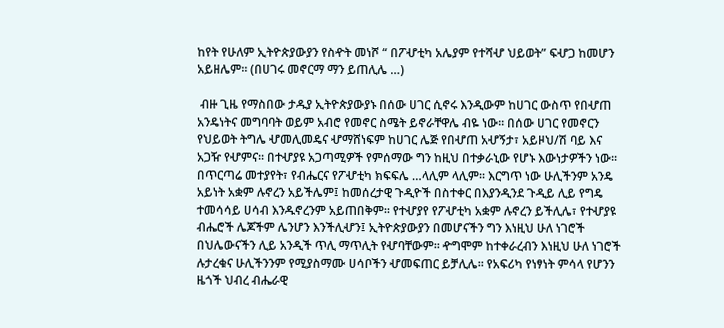ከየት የሁለም ኢትዮጵያውያን የስዯት መነሾ “ በፖሇቲካ አሌያም የተሻሇ ህይወት” ፍሇጋ ከመሆን አይዘሌም፡፡ (በሀገሩ መኖርማ ማን ይጠሊሌ …)

 ብዙ ጊዜ የማስበው ታዱያ ኢትዮጵያውያኑ በሰው ሀገር ሲኖሩ እንዲውም ከሀገር ውስጥ የበሇጠ አንዴነትና መግባባት ወይም አብሮ የመኖር ስሜት ይኖራቸዋሌ ብዬ ነው፡፡ በሰው ሀገር የመኖርን የህይወት ትግሌ ሇመሊመዴና ሇማሸነፍም ከሀገር ሌጅ የበሇጠ አሇኝታ፣ አይዞህ/ሽ ባይ እና አጋዥ የሇምና፡፡ በተሇያዩ አጋጣሚዎች የምሰማው ግን ከዚህ በተቃራኒው የሆኑ እውነታዎችን ነው፡፡ በጥርጣሬ መተያየት፣ የብሔርና የፖሇቲካ ክፍፍሌ …ላሊም ላሊም፡፡ እርግጥ ነው ሁሊችንም አንዴ አይነት አቋም ሉኖረን አይችሌም፤ ከመሰረታዊ ጉዲዮች በስተቀር በእያንዲንደ ጉዲይ ሊይ የግዴ ተመሳሳይ ሀሳብ እንዱኖረንም አይጠበቅም፡፡ የተሇያየ የፖሇቲካ አቋም ሉኖረን ይችሊሌ፣ የተሇያዩ ብሔሮች ሌጆችም ሌንሆን እንችሊሇን፤ ኢትዮጵያውያን በመሆናችን ግን እነዚህ ሁለ ነገሮች በህሌውናችን ሊይ አንዲች ጥሊ ማጥሊት የሇባቸውም፡፡ ዯግሞም ከተቀራረብን እነዚህ ሁለ ነገሮች ሉታረቁና ሁሊችንንም የሚያስማሙ ሀሳቦችን ሇመፍጠር ይቻሊሌ። የአፍሪካ የነፃነት ምሳላ የሆንን ዜጎች ህብረ ብሔራዊ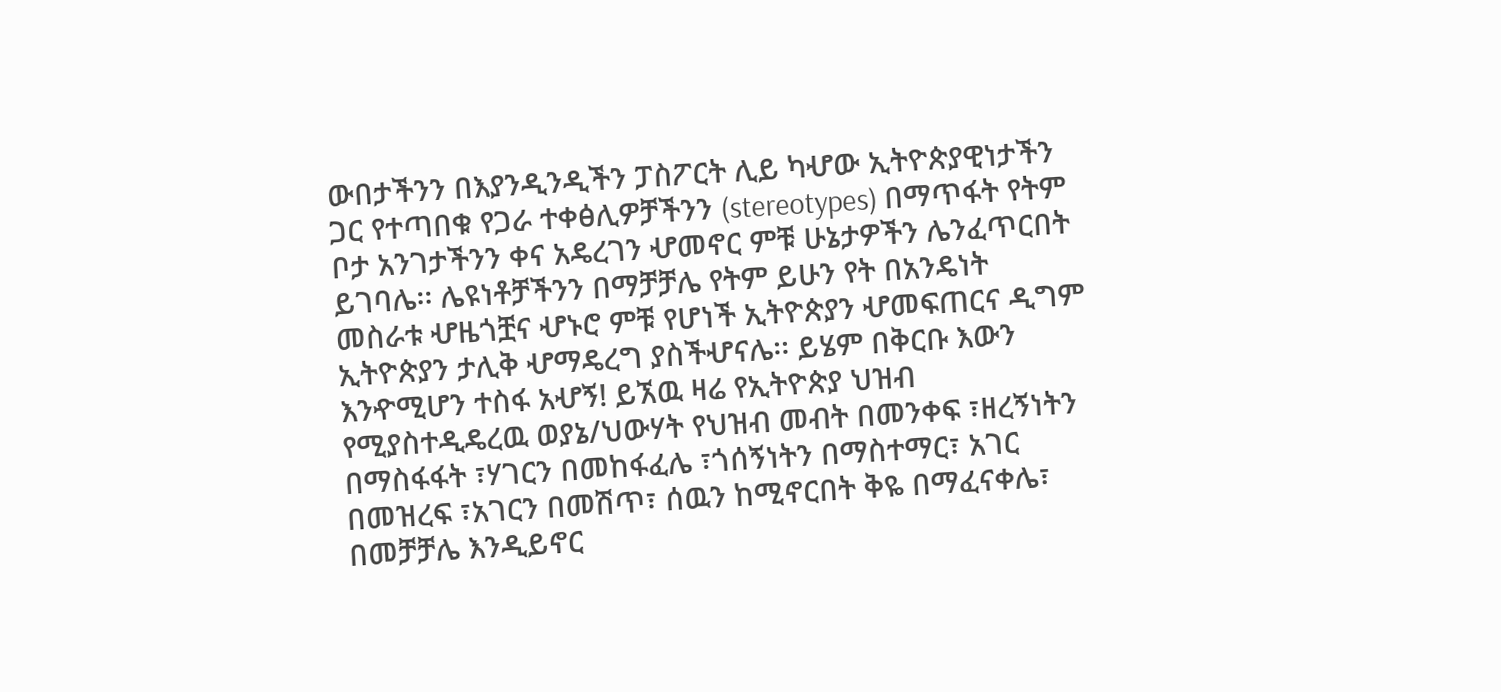ውበታችንን በእያንዲንዲችን ፓስፖርት ሊይ ካሇው ኢትዮጵያዊነታችን ጋር የተጣበቁ የጋራ ተቀፅሊዎቻችንን (stereotypes) በማጥፋት የትም ቦታ አንገታችንን ቀና አዴረገን ሇመኖር ምቹ ሁኔታዎችን ሌንፈጥርበት ይገባሌ፡፡ ሌዩነቶቻችንን በማቻቻሌ የትም ይሁን የት በአንዴነት መስራቱ ሇዜጎቿና ሇኑሮ ምቹ የሆነች ኢትዮጵያን ሇመፍጠርና ዲግም ኢትዮጵያን ታሊቅ ሇማዴረግ ያስችሇናሌ፡፡ ይሄም በቅርቡ እውን እንዯሚሆን ተስፋ አሇኝ! ይኧዉ ዛሬ የኢትዮጵያ ህዝብ የሚያስተዲዴረዉ ወያኔ/ህውሃት የህዝብ መብት በመንቀፍ ፣ዘረኝነትን በማስፋፋት ፣ሃገርን በመከፋፈሌ ፣ጎሰኝነትን በማስተማር፣ አገር በመዝረፍ ፣አገርን በመሽጥ፣ ሰዉን ከሚኖርበት ቅዬ በማፈናቀሌ፣ በመቻቻሌ እንዲይኖር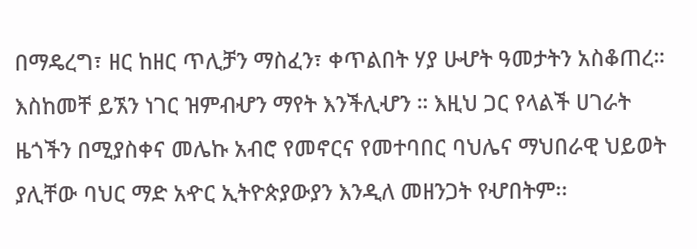በማዴረግ፣ ዘር ከዘር ጥሊቻን ማስፈን፣ ቀጥልበት ሃያ ሁሇት ዓመታትን አስቆጠረ። እስከመቸ ይኧን ነገር ዝምብሇን ማየት እንችሊሇን ። እዚህ ጋር የላልች ሀገራት ዜጎችን በሚያስቀና መሌኩ አብሮ የመኖርና የመተባበር ባህሌና ማህበራዊ ህይወት ያሊቸው ባህር ማድ አዯር ኢትዮጵያውያን እንዲለ መዘንጋት የሇበትም፡፡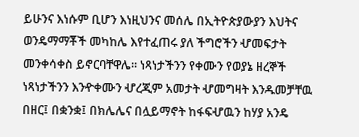ይሁንና እነሱም ቢሆን እነዚህንና መሰሌ በኢትዮጵያውያን እህትና ወንዴማማቾች መካከሌ እየተፈጠሩ ያለ ችግሮችን ሇመፍታት መንቀሳቀስ ይኖርባቸዋሌ፡፡ ነጻነታችንን የቀሙን የወያኔ ዘረኞች ነጻነታችንን እንዯቀሙን ሇረጂም አመታት ሇመግዛት እንዱመቻቸዉ በዘር፤ በቋንቋ፤ በክሌሌና በሏይማኖት ከፋፍሇዉን ከሃያ አንዴ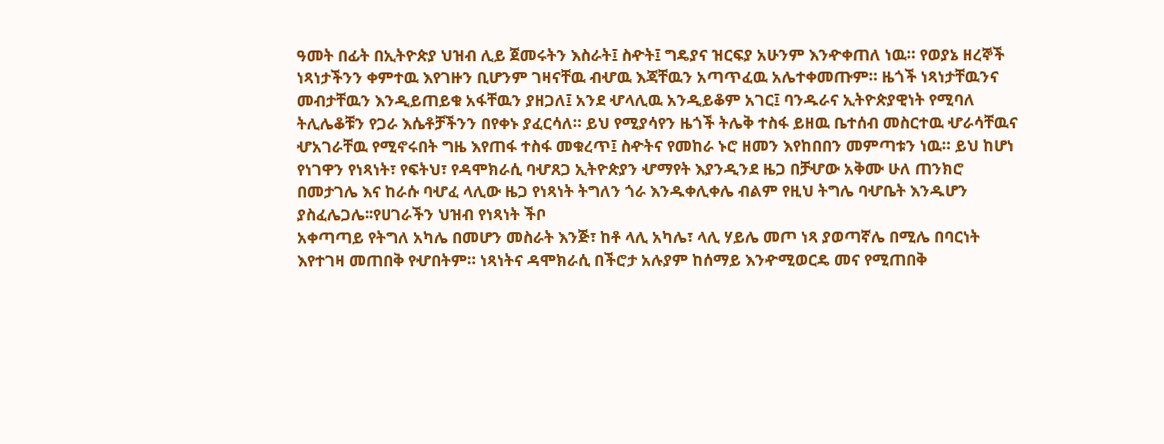ዓመት በፊት በኢትዮጵያ ህዝብ ሊይ ጀመሩትን እስራት፤ ስዯት፤ ግዴያና ዝርፍያ አሁንም እንዯቀጠለ ነዉ። የወያኔ ዘረኞች ነጻነታችንን ቀምተዉ እየገዙን ቢሆንም ገዛናቸዉ ብሇዉ እጃቸዉን አጣጥፈዉ አሌተቀመጡም። ዜጎች ነጻነታቸዉንና መብታቸዉን እንዲይጠይቁ አፋቸዉን ያዘጋለ፤ አንደ ሇላሊዉ አንዲይቆም አገር፤ ባንዱራና ኢትዮጵያዊነት የሚባለ ትሊሌቆቹን የጋራ እሴቶቻችንን በየቀኑ ያፈርሳለ። ይህ የሚያሳየን ዜጎች ትሌቅ ተስፋ ይዘዉ ቤተሰብ መስርተዉ ሇራሳቸዉና ሇአገራቸዉ የሚኖሩበት ግዜ እየጠፋ ተስፋ መቁረጥ፤ ስዯትና የመከራ ኑሮ ዘመን እየከበበን መምጣቱን ነዉ። ይህ ከሆነ የነገዋን የነጻነት፣ የፍትህ፣ የዳሞክራሲ ባሇጸጋ ኢትዮጵያን ሇማየት እያንዲንደ ዜጋ በቻሇው አቅሙ ሁለ ጠንክሮ በመታገሌ እና ከራሱ ባሇፈ ላሊው ዜጋ የነጻነት ትግለን ጎራ እንዱቀሊቀሌ ብልም የዚህ ትግሌ ባሇቤት እንዱሆን ያስፈሌጋሌ፡፡የሀገራችን ህዝብ የነጻነት ችቦ
አቀጣጣይ የትግለ አካሌ በመሆን መስራት እንጅ፣ ከቶ ላሊ አካሌ፣ ላሊ ሃይሌ መጦ ነጻ ያወጣኛሌ በሚሌ በባርነት እየተገዛ መጠበቅ የሇበትም። ነጻነትና ዳሞክራሲ በችሮታ አሉያም ከሰማይ እንዯሚወርዴ መና የሚጠበቅ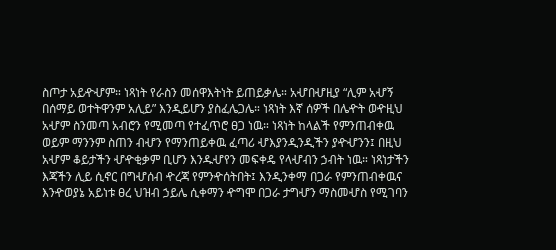ስጦታ አይዯሇም። ነጻነት የራስን መሰዋእትነት ይጠይቃሌ። አሇበሇዚያ “ሊም አሇኝ በሰማይ ወተትዋንም አሊይ” እንዲይሆን ያስፈሌጋሌ። ነጻነት እኛ ሰዎች በሌዯት ወዯዚህ አሇም ስንመጣ አብሮን የሚመጣ የተፈጥሮ ፀጋ ነዉ። ነጻነት ከላልች የምንጠብቀዉ ወይም ማንንም ስጠን ብሇን የማንጠይቀዉ ፈጣሪ ሇእያንዲንዲችን ያዯሇንን፤ በዚህ አሇም ቆይታችን ሇዯቂቃም ቢሆን እንዱሇየን መፍቀዴ የላሇብን ኃብት ነዉ። ነጻነታችን እጃችን ሊይ ሲኖር በግሇሰብ ዯረጃ የምንዯሰትበት፤ እንዲንቀማ በጋራ የምንጠብቀዉና እንዯወያኔ አይነቱ ፀረ ህዝብ ኃይሌ ሲቀማን ዯግሞ በጋራ ታግሇን ማስመሇስ የሚገባን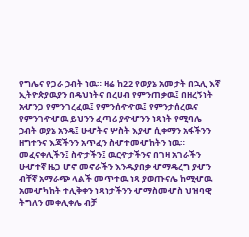የግሌና የጋራ ኃብት ነዉ። ዛሬ ከ22 የወያኔ አመታት በኋሊ እኛ ኢትዮጵያዉያን በዴህነትና በረሀብ የምንጠቃዉ፤ በዘረኝነት አሇንጋ የምንገረፈዉ፤ የምንሰዯዯዉ፤ የምንታሰረዉና የምንገዯሇዉ ይህንን ፈጣሪ ያዯሇንን ነጻነት የሚባሌ ኃብት ወያኔ አንዴ፤ ሁሇትና ሦስት እያሇ ሲቀማን አፋችንን ዘግተንና እጃችንን አጥፈን ስሇተመሇከትን ነዉ። መፈናቀሊችን፤ ስዯታችን፤ ዉርዯታችንና በገዛ አገራችን ሁሇተኛ ዜጋ ሆኖ መኖራችን እንዱያበቃ ሇማዴረግ ያሇን ብቸኛ አማራጭ ላልች መጥተዉ ነጻ ያወጡናሌ ከሚሇዉ አመሇካከት ተሊቅቀን ነጻነታችንን ሇማስመሇስ ህዝባዊ ትግለን መቀሊቀሌ ብቻ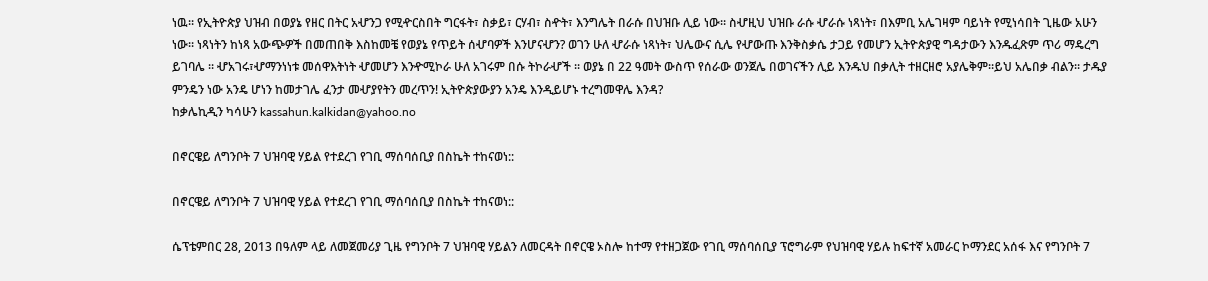ነዉ። የኢትዮጵያ ህዝብ በወያኔ የዘር በትር አሇንጋ የሚዯርስበት ግርፋት፣ ስቃይ፣ ርሃብ፣ ስዯት፣ እንግሌት በራሱ በህዝቡ ሊይ ነው። ስሇዚህ ህዝቡ ራሱ ሇራሱ ነጻነት፣ በእምቢ አሌገዛም ባይነት የሚነሳበት ጊዜው አሁን ነው። ነጻነትን ከነጻ አውጭዎች በመጠበቅ እስከመቼ የወያኔ የጥይት ሰሇባዎች እንሆናሇን? ወገን ሁለ ሇራሱ ነጻነት፣ ህሌውና ሲሌ የሇውጡ እንቅስቃሴ ታጋይ የመሆን ኢትዮጵያዊ ግዳታውን እንዱፈጽም ጥሪ ማዴረግ ይገባሌ ፡፡ ሇአገሩ፣ሇማንነነቱ መሰዋእትነት ሇመሆን እንዯሚኮራ ሁለ አገሩም በሱ ትኮራሇች ፡፡ ወያኔ በ 22 ዓመት ውስጥ የሰራው ወንጀሌ በወገናችን ሊይ እንዱህ በቃሊት ተዘርዘሮ አያሌቅም።ይህ አሌበቃ ብልን። ታዱያ ምንዴን ነው አንዴ ሆነን ከመታገሌ ፈንታ መሇያየትን መረጥን! ኢትዮጵያውያን አንዴ እንዲይሆኑ ተረግመዋሌ እንዳ?
ከቃሌኪዲን ካሳሁን kassahun.kalkidan@yahoo.no

በኖርዌይ ለግንቦት 7 ህዝባዊ ሃይል የተደረገ የገቢ ማሰባሰቢያ በስኬት ተከናወነ::

በኖርዌይ ለግንቦት 7 ህዝባዊ ሃይል የተደረገ የገቢ ማሰባሰቢያ በስኬት ተከናወነ::

ሴፕቴምበር 28, 2013 በዓለም ላይ ለመጀመሪያ ጊዜ የግንቦት 7 ህዝባዊ ሃይልን ለመርዳት በኖርዌ ኦስሎ ከተማ የተዘጋጀው የገቢ ማሰባሰቢያ ፕሮግራም የህዝባዊ ሃይሉ ከፍተኛ አመራር ኮማንደር አሰፋ እና የግንቦት 7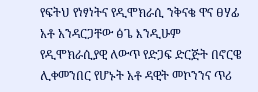የፍትህ የነፃነትና የዲሞክራሲ ንቅናቄ ዋና ፀሃፊ አቶ አንዳርጋቸው ፅጌ እንዲሁም የዲሞክራሲያዊ ለውጥ የድጋፍ ድርጅት በኖርዌ ሊቀመንበር የሆኑት አቶ ዳዊት መኮንንና ጥሪ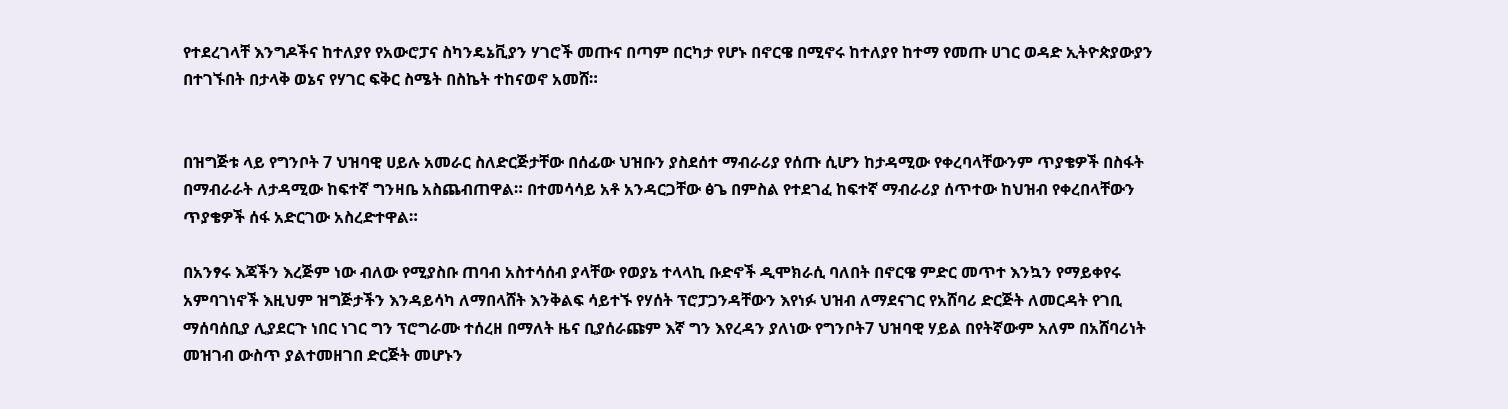የተደረገላቸ እንግዶችና ከተለያየ የአውሮፓና ስካንዴኔቪያን ሃገሮች መጡና በጣም በርካታ የሆኑ በኖርዌ በሚኖሩ ከተለያየ ከተማ የመጡ ሀገር ወዳድ ኢትዮጵያውያን በተገኙበት በታላቅ ወኔና የሃገር ፍቅር ስሜት በስኬት ተከናወኖ አመሸ።


በዝግጅቱ ላይ የግንቦት 7 ህዝባዊ ሀይሉ አመራር ስለድርጅታቸው በሰፊው ህዝቡን ያስደሰተ ማብራሪያ የሰጡ ሲሆን ከታዳሚው የቀረባላቸውንም ጥያቄዎች በስፋት በማብራራት ለታዳሚው ከፍተኛ ግንዛቤ አስጨብጠዋል። በተመሳሳይ አቶ አንዳርጋቸው ፅጌ በምስል የተደገፈ ከፍተኛ ማብራሪያ ሰጥተው ከህዝብ የቀረበላቸውን ጥያቄዎች ሰፋ አድርገው አስረድተዋል።

በአንፃሩ እጃችን እረጅም ነው ብለው የሚያስቡ ጠባብ አስተሳሰብ ያላቸው የወያኔ ተላላኪ ቡድኖች ዲሞክራሲ ባለበት በኖርዌ ምድር መጥተ እንኳን የማይቀየሩ አምባገነኖች እዚህም ዝግጅታችን እንዳይሳካ ለማበላሸት እንቅልፍ ሳይተኙ የሃሰት ፕሮፓጋንዳቸውን እየነፉ ህዝብ ለማደናገር የአሸባሪ ድርጅት ለመርዳት የገቢ ማሰባሰቢያ ሊያደርጉ ነበር ነገር ግን ፕሮግራሙ ተሰረዘ በማለት ዜና ቢያሰራጩም እኛ ግን እየረዳን ያለነው የግንቦት7 ህዝባዊ ሃይል በየትኛውም አለም በአሸባሪነት መዝገብ ውስጥ ያልተመዘገበ ድርጅት መሆኑን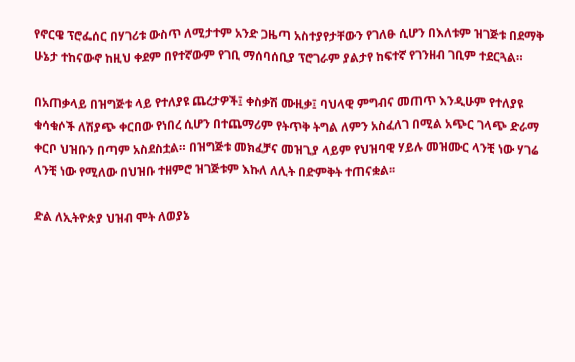የኖርዌ ፕሮፌሰር በሃገሪቱ ውስጥ ለሚታተም አንድ ጋዜጣ አስተያየታቸውን የገለፁ ሲሆን በእለቱም ዝገጅቱ በደማቅ ሁኔታ ተከናውኖ ከዚህ ቀደም በየተኛውም የገቢ ማሰባሰቢያ ፕሮገራም ያልታየ ከፍተኛ የገንዘብ ገቢም ተደርጓል።

በአጠቃላይ በዝግጅቱ ላይ የተለያዩ ጨረታዎች፤ ቀስቃሽ ሙዚቃ፤ ባህላዊ ምግብና መጠጥ እንዲሁም የተለያዩ ቁሳቁሶች ለሽያጭ ቀርበው የነበረ ሲሆን በተጨማሪም የትጥቅ ትግል ለምን አስፈለገ በሚል አጭር ገላጭ ድራማ ቀርቦ ህዝቡን በጣም አስደስቷል። በዝግጅቱ መክፈቻና መዝጊያ ላይም የህዝባዊ ሃይሉ መዝሙር ላንቺ ነው ሃገሬ ላንቺ ነው የሚለው በህዝቡ ተዘምሮ ዝገጅቱም እኩለ ለሊት በድምቅት ተጠናቋል፡፡

ድል ለኢትዮጵያ ህዝብ ሞት ለወያኔ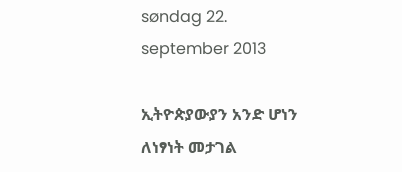søndag 22. september 2013

ኢትዮጵያውያን አንድ ሆነን ለነፃነት መታገል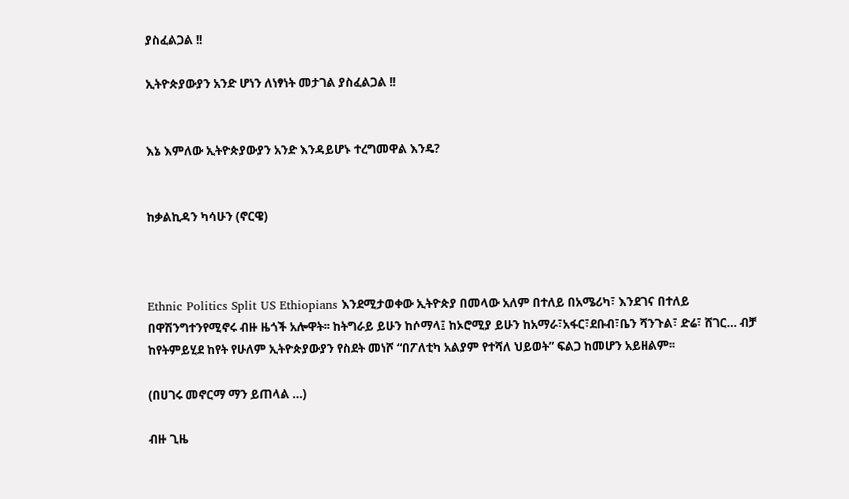ያስፈልጋል !!

ኢትዮጵያውያን አንድ ሆነን ለነፃነት መታገል ያስፈልጋል !!


እኔ እምለው ኢትዮጵያውያን አንድ እንዳይሆኑ ተረግመዋል እንዴ?


ከቃልኪዳን ካሳሁን (ኖርዌ)



Ethnic Politics Split US Ethiopians እንደሚታወቀው ኢትዮጵያ በመላው አለም በተለይ በአሜሪካ፣ እንደገና በተለይ በዋሽንግተንየሚኖሩ ብዙ ዜጎች አሎዋት፡፡ ከትግራይ ይሁን ከሶማላ፤ ከኦሮሚያ ይሁን ከአማራ፣አፋር፣ደቡብ፣ቤን ሻንጉል፣ ድሬ፣ ሸገር… ብቻ ከየትምይሂደ ከየት የሁለም ኢትዮጵያውያን የስደት መነሾ “በፖለቲካ አልያም የተሻለ ህይወት” ፍልጋ ከመሆን አይዘልም፡፡

(በሀገሩ መኖርማ ማን ይጠላል …)

ብዙ ጊዜ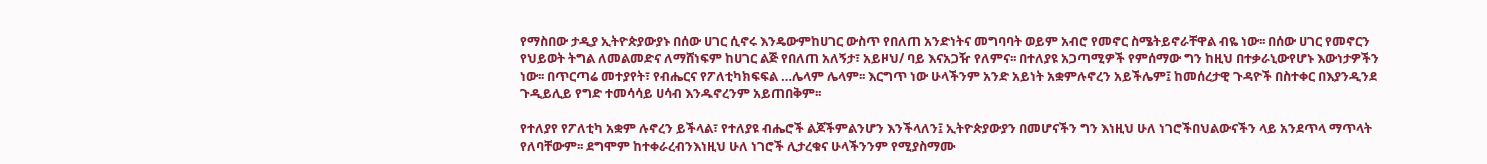የማስበው ታዲያ ኢትዮጵያውያኑ በሰው ሀገር ሲኖሩ እንዴውምከሀገር ውስጥ የበለጠ አንድነትና መግባባት ወይም አብሮ የመኖር ስሜትይኖራቸዋል ብዬ ነው፡፡ በሰው ሀገር የመኖርን የህይወት ትግል ለመልመድና ለማሸነፍም ከሀገር ልጅ የበለጠ አለኝታ፣ አይዞህ/ ባይ እናአጋዥ የለምና፡፡ በተለያዩ አጋጣሚዎች የምሰማው ግን ከዚህ በተቃራኒውየሆኑ እውነታዎችን ነው፡፡ በጥርጣሬ መተያየት፣ የብሔርና የፖለቲካክፍፍል …ሌላም ሌላም፡፡ እርግጥ ነው ሁላችንም አንድ አይነት አቋምሉኖረን አይችሌም፤ ከመሰረታዊ ጉዳዮች በስተቀር በእያንዲንደ ጉዲይሊይ የግድ ተመሳሳይ ሀሳብ እንዱኖረንም አይጠበቅም፡፡

የተለያየ የፖለቲካ አቋም ሉኖረን ይችላል፣ የተለያዩ ብሔሮች ልጆችምልንሆን እንችላለን፤ ኢትዮጵያውያን በመሆናችን ግን እነዚህ ሁለ ነገሮችበህልውናችን ላይ አንደጥላ ማጥላት የለባቸውም፡፡ ደግሞም ከተቀራረብንእነዚህ ሁለ ነገሮች ሊታረቁና ሁላችንንም የሚያስማሙ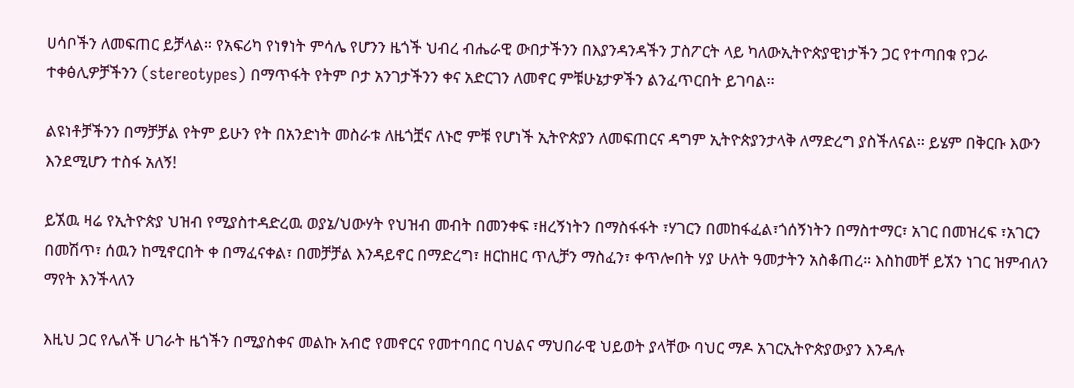ሀሳቦችን ለመፍጠር ይቻላል። የአፍሪካ የነፃነት ምሳሌ የሆንን ዜጎች ህብረ ብሔራዊ ውበታችንን በእያንዳንዳችን ፓስፖርት ላይ ካለውኢትዮጵያዊነታችን ጋር የተጣበቁ የጋራ ተቀፅሊዎቻችንን (stereotypes) በማጥፋት የትም ቦታ አንገታችንን ቀና አድርገን ለመኖር ምቹሁኔታዎችን ልንፈጥርበት ይገባል፡፡

ልዩነቶቻችንን በማቻቻል የትም ይሁን የት በአንድነት መስራቱ ለዜጎቿና ለኑሮ ምቹ የሆነች ኢትዮጵያን ለመፍጠርና ዳግም ኢትዮጵያንታላቅ ለማድረግ ያስችለናል፡፡ ይሄም በቅርቡ እውን እንደሚሆን ተስፋ አለኝ!

ይኧዉ ዛሬ የኢትዮጵያ ህዝብ የሚያስተዳድረዉ ወያኔ/ህውሃት የህዝብ መብት በመንቀፍ ፣ዘረኝነትን በማስፋፋት ፣ሃገርን በመከፋፈል፣ጎሰኝነትን በማስተማር፣ አገር በመዝረፍ ፣አገርን በመሽጥ፣ ሰዉን ከሚኖርበት ቀ በማፈናቀል፣ በመቻቻል እንዳይኖር በማድረግ፣ ዘርከዘር ጥሊቻን ማስፈን፣ ቀጥሎበት ሃያ ሁለት ዓመታትን አስቆጠረ። እስከመቸ ይኧን ነገር ዝምብለን ማየት እንችላለን

እዚህ ጋር የሌለች ሀገራት ዜጎችን በሚያስቀና መልኩ አብሮ የመኖርና የመተባበር ባህልና ማህበራዊ ህይወት ያላቸው ባህር ማዶ አገርኢትዮጵያውያን እንዳሉ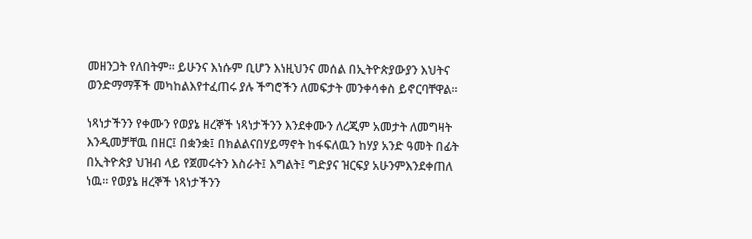መዘንጋት የለበትም፡፡ ይሁንና እነሱም ቢሆን እነዚህንና መሰል በኢትዮጵያውያን እህትና ወንድማማቾች መካከልእየተፈጠሩ ያሉ ችግሮችን ለመፍታት መንቀሳቀስ ይኖርባቸዋል፡፡

ነጻነታችንን የቀሙን የወያኔ ዘረኞች ነጻነታችንን እንደቀሙን ለረጂም አመታት ለመግዛት እንዲመቻቸዉ በዘር፤ በቋንቋ፤ በክልልናበሃይማኖት ከፋፍለዉን ከሃያ አንድ ዓመት በፊት በኢትዮጵያ ህዝብ ላይ የጀመሩትን እስራት፤ እግልት፤ ግድያና ዝርፍያ አሁንምእንደቀጠለ ነዉ። የወያኔ ዘረኞች ነጻነታችንን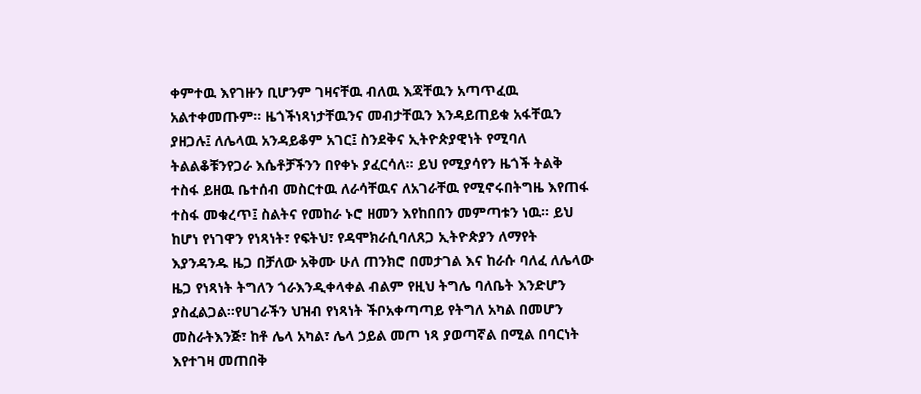ቀምተዉ እየገዙን ቢሆንም ገዛናቸዉ ብለዉ እጃቸዉን አጣጥፈዉ አልተቀመጡም። ዜጎችነጻነታቸዉንና መብታቸዉን እንዳይጠይቁ አፋቸዉን ያዘጋሉ፤ ለሌላዉ አንዳይቆም አገር፤ ስንደቅና ኢትዮጵያዊነት የሚባለ ትልልቆቹንየጋራ እሴቶቻችንን በየቀኑ ያፈርሳለ። ይህ የሚያሳየን ዜጎች ትልቅ ተስፋ ይዘዉ ቤተሰብ መስርተዉ ለራሳቸዉና ለአገራቸዉ የሚኖሩበትግዜ እየጠፋ ተስፋ መቁረጥ፤ ስልትና የመከራ ኑሮ ዘመን እየከበበን መምጣቱን ነዉ። ይህ ከሆነ የነገዋን የነጻነት፣ የፍትህ፣ የዳሞክራሲባለጸጋ ኢትዮጵያን ለማየት እያንዳንዱ ዜጋ በቻለው አቅሙ ሁለ ጠንክሮ በመታገል እና ከራሱ ባለፈ ለሌላው ዜጋ የነጻነት ትግለን ጎራእንዲቀላቀል ብልም የዚህ ትግሌ ባለቤት እንድሆን ያስፈልጋል፡፡የሀገራችን ህዝብ የነጻነት ችቦአቀጣጣይ የትግለ አካል በመሆን መስራትእንጅ፣ ከቶ ሌላ አካል፣ ሌላ ኃይል መጦ ነጻ ያወጣኛል በሚል በባርነት እየተገዛ መጠበቅ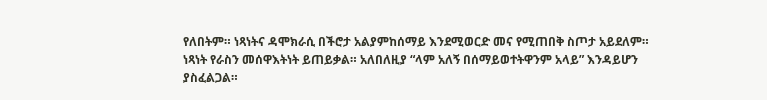የለበትም። ነጻነትና ዳሞክራሲ በችሮታ አልያምከሰማይ እንደሚወርድ መና የሚጠበቅ ስጦታ አይደለም። ነጻነት የራስን መሰዋእትነት ይጠይቃል። አለበለዚያ “ላም አለኝ በሰማይወተትዋንም አላይ” እንዳይሆን ያስፈልጋል።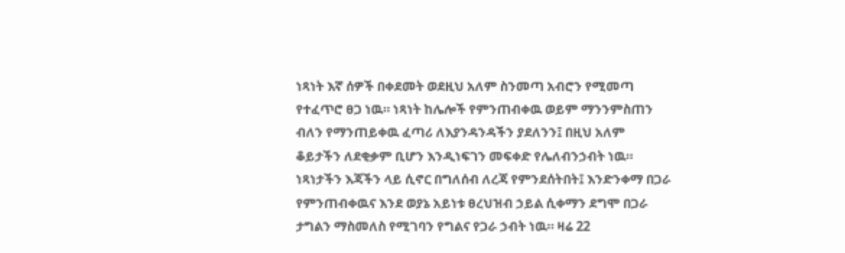ነጻነት እኛ ሰዎች በቀደመት ወደዚህ አለም ስንመጣ አብሮን የሚመጣ የተፈጥሮ ፀጋ ነዉ። ነጻነት ከሌሎች የምንጠብቀዉ ወይም ማንንምስጠን ብለን የማንጠይቀዉ ፈጣሪ ለእያንዳንዳችን ያደለንን፤ በዚህ አለም ቆይታችን ለደቂቃም ቢሆን እንዲነፍገን መፍቀድ የሌለብንኃብት ነዉ። ነጻነታችን እጃችን ላይ ሲኖር በግለሰብ ለረጃ የምንደሰትበት፤ እንድንቀማ በጋራ የምንጠብቀዉና እንደ ወያኔ አይነቱ ፀረህዝብ ኃይል ሲቀማን ደግሞ በጋራ ታግልን ማስመለስ የሚገባን የግልና የጋራ ኃብት ነዉ። ዛሬ 22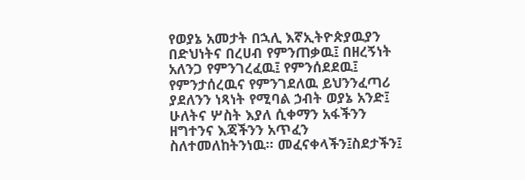የወያኔ አመታት በኋሊ እኛኢትዮጵያዉያን በድህነትና በረሀብ የምንጠቃዉ፤ በዘረኝነት አለንጋ የምንገረፈዉ፤ የምንሰደደዉ፤ የምንታሰረዉና የምንገደለዉ ይህንንፈጣሪ ያደለንን ነጻነት የሚባል ኃብት ወያኔ አንድ፤ ሁለትና ሦስት እያለ ሲቀማን አፋችንን ዘግተንና እጃችንን አጥፈን ስለተመለከትንነዉ። መፈናቀላችን፤ስደታችን፤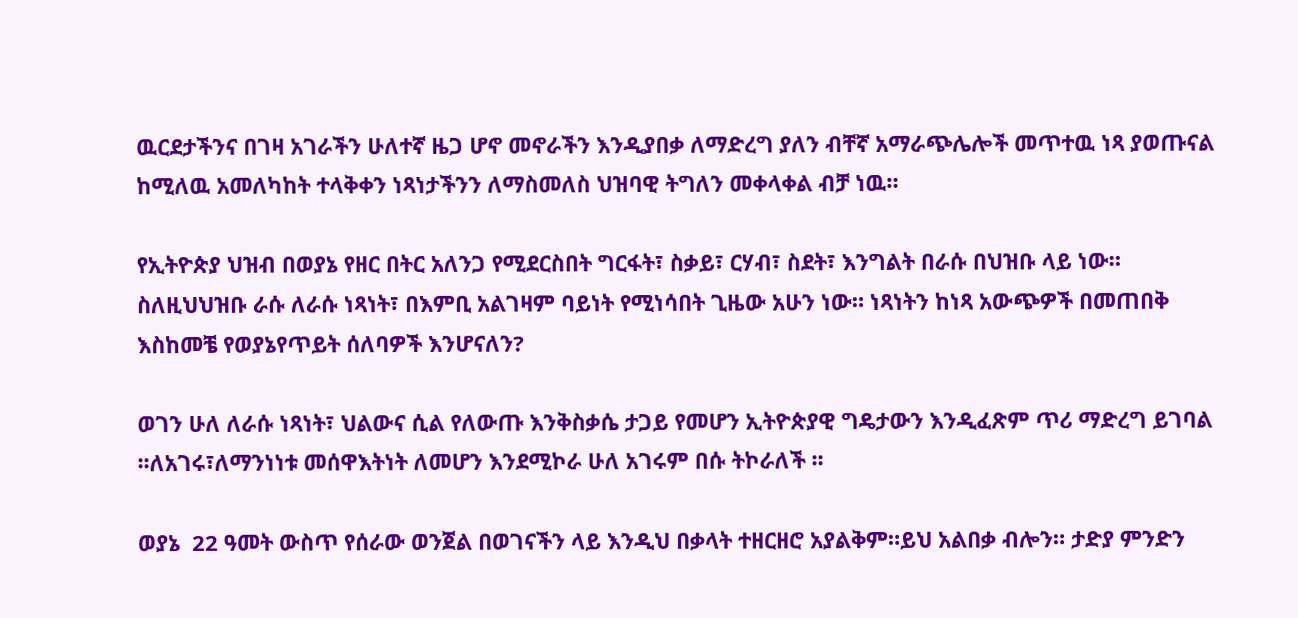ዉርደታችንና በገዛ አገራችን ሁለተኛ ዜጋ ሆኖ መኖራችን እንዲያበቃ ለማድረግ ያለን ብቸኛ አማራጭሌሎች መጥተዉ ነጻ ያወጡናል ከሚለዉ አመለካከት ተላቅቀን ነጻነታችንን ለማስመለስ ህዝባዊ ትግለን መቀላቀል ብቻ ነዉ።

የኢትዮጵያ ህዝብ በወያኔ የዘር በትር አለንጋ የሚደርስበት ግርፋት፣ ስቃይ፣ ርሃብ፣ ስደት፣ እንግልት በራሱ በህዝቡ ላይ ነው። ስለዚህህዝቡ ራሱ ለራሱ ነጻነት፣ በእምቢ አልገዛም ባይነት የሚነሳበት ጊዜው አሁን ነው። ነጻነትን ከነጻ አውጭዎች በመጠበቅ እስከመቼ የወያኔየጥይት ሰለባዎች እንሆናለን?

ወገን ሁለ ለራሱ ነጻነት፣ ህልውና ሲል የለውጡ እንቅስቃሴ ታጋይ የመሆን ኢትዮጵያዊ ግዴታውን እንዲፈጽም ጥሪ ማድረግ ይገባል ፡፡ለአገሩ፣ለማንነነቱ መሰዋእትነት ለመሆን እንደሚኮራ ሁለ አገሩም በሱ ትኮራለች ፡፡

ወያኔ  22 ዓመት ውስጥ የሰራው ወንጀል በወገናችን ላይ እንዲህ በቃላት ተዘርዘሮ አያልቅም።ይህ አልበቃ ብሎን። ታድያ ምንድን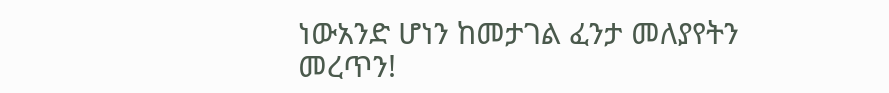ነውአንድ ሆነን ከመታገል ፈንታ መለያየትን መረጥን!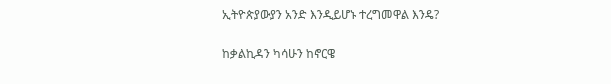ኢትዮጵያውያን አንድ እንዲይሆኑ ተረግመዋል እንዴ?


ከቃልኪዳን ካሳሁን ከኖርዌ